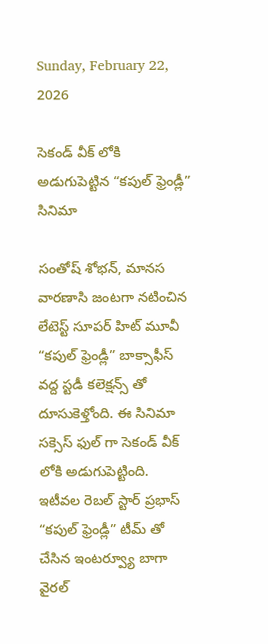Sunday, February 22, 2026

సెకండ్ వీక్ లోకి అడుగుపెట్టిన “కపుల్ ఫ్రెండ్లీ” సినిమా

సంతోష్ శోభన్, మానస వారణాసి జంటగా నటించిన లేటెస్ట్ సూపర్ హిట్ మూవీ “కపుల్ ఫ్రెండ్లీ” బాక్సాఫీస్ వద్ద స్టడీ కలెక్షన్స్ తో దూసుకెళ్తోంది. ఈ సినిమా సక్సెస్ ఫుల్ గా సెకండ్ వీక్ లోకి అడుగుపెట్టింది. ఇటీవల రెబల్ స్టార్ ప్రభాస్ “కపుల్ ఫ్రెండ్లీ” టీమ్ తో చేసిన ఇంటర్వ్యూ బాగా వైరల్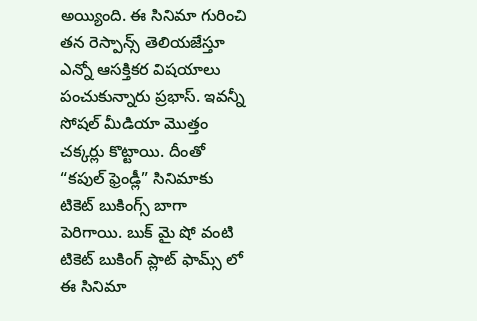అయ్యింది. ఈ సినిమా గురించి తన రెస్పాన్స్ తెలియజేస్తూ ఎన్నో ఆసక్తికర విషయాలు పంచుకున్నారు ప్రభాస్. ఇవన్నీ సోషల్ మీడియా మొత్తం చక్కర్లు కొట్టాయి. దీంతో “కపుల్ ఫ్రెండ్లీ” సినిమాకు టికెట్ బుకింగ్స్ బాగా పెరిగాయి. బుక్ మై షో వంటి టికెట్ బుకింగ్ ప్లాట్ ఫామ్స్ లో ఈ సినిమా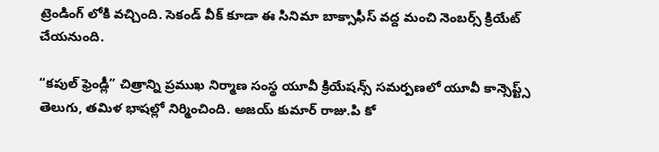ట్రెండింగ్ లోకి వచ్చింది. సెకండ్ వీక్ కూడా ఈ సినిమా బాక్సాఫీస్ వద్ద మంచి నెంబర్స్ క్రియేట్ చేయనుంది.

“కపుల్ ఫ్రెండ్లీ” చిత్రాన్ని ప్రముఖ నిర్మాణ సంస్థ యూవీ క్రియేషన్స్ సమర్పణలో యూవీ కాన్సెప్ట్స్ తెలుగు, తమిళ భాషల్లో నిర్మించింది. అజయ్ కుమార్ రాజు.పి కో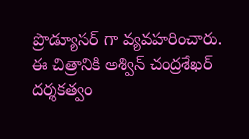ప్రొడ్యూసర్ గా వ్యవహరించారు. ఈ చిత్రానికి అశ్విన్ చంద్రశేఖర్ దర్శకత్వం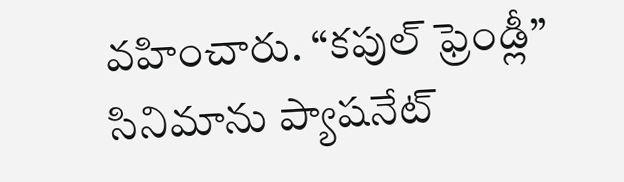వహించారు. “కపుల్ ఫ్రెండ్లీ” సినిమాను ప్యాషనేట్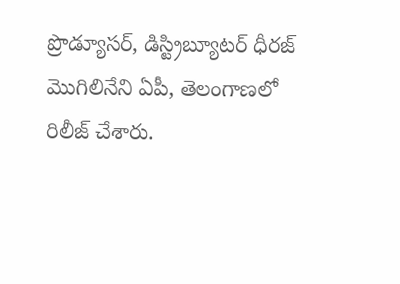ప్రొడ్యూసర్, డిస్ట్రిబ్యూటర్ ధీరజ్ మొగిలినేని ఏపీ, తెలంగాణలో రిలీజ్ చేశారు.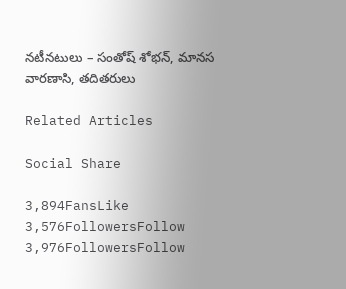నటీనటులు – సంతోష్ శోభన్, మానస వారణాసి, తదితరులు

Related Articles

Social Share

3,894FansLike
3,576FollowersFollow
3,976FollowersFollow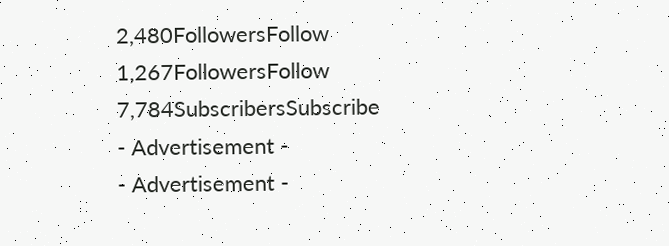2,480FollowersFollow
1,267FollowersFollow
7,784SubscribersSubscribe
- Advertisement -
- Advertisement -